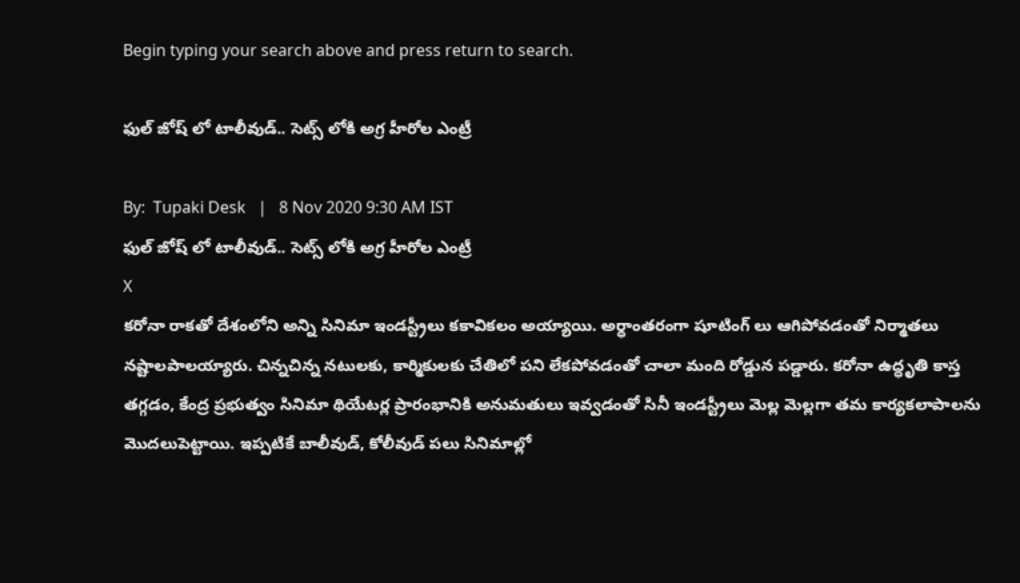Begin typing your search above and press return to search.

ఫుల్ జోష్ లో టాలీవుడ్.. సెట్స్ లోకి అగ్ర హీరోల ఎంట్రీ

By:  Tupaki Desk   |   8 Nov 2020 9:30 AM IST
ఫుల్ జోష్ లో టాలీవుడ్.. సెట్స్ లోకి అగ్ర హీరోల ఎంట్రీ
X
కరోనా రాకతో దేశంలోని అన్ని సినిమా ఇండస్ట్రీలు కకావికలం అయ్యాయి. అర్ధాంతరంగా షూటింగ్ లు ఆగిపోవడంతో నిర్మాతలు నష్టాలపాలయ్యారు. చిన్నచిన్న నటులకు, కార్మికులకు చేతిలో పని లేకపోవడంతో చాలా మంది రోడ్డున పడ్డారు. కరోనా ఉద్ధృతి కాస్త తగ్గడం, కేంద్ర ప్రభుత్వం సినిమా థియేటర్ల ప్రారంభానికి అనుమతులు ఇవ్వడంతో సినీ ఇండస్ట్రీలు మెల్ల మెల్లగా తమ కార్యకలాపాలను మొదలుపెట్టాయి. ఇప్పటికే బాలీవుడ్, కోలీవుడ్ పలు సినిమాల్లో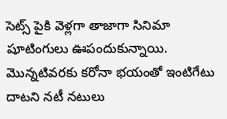సెట్స్ పైకి వెళ్లగా తాజాగా సినిమా షూటింగులు ఊపందుకున్నాయి. మొన్నటివరకు కరోనా భయంతో ఇంటిగేటు దాటని నటీ నటులు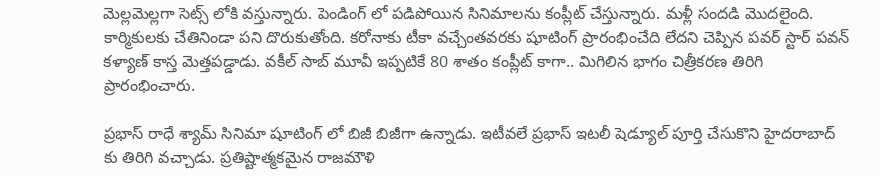మెల్లమెల్లగా సెట్స్ లోకి వస్తున్నారు. పెండింగ్ లో పడిపోయిన సినిమాలను కంప్లీట్ చేస్తున్నారు. మళ్లీ సందడి మొదలైంది. కార్మికులకు చేతినిండా పని దొరుకుతోంది. కరోనాకు టీకా వచ్చేంతవరకు షూటింగ్ ప్రారంభించేది లేదని చెప్పిన పవర్ స్టార్ పవన్ కళ్యాణ్ కాస్త మెత్తపడ్డాడు. వకీల్ సాబ్ మూవీ ఇప్పటికే 80 శాతం కంప్లీట్ కాగా.. మిగిలిన భాగం చిత్రీకరణ తిరిగి ప్రారంభించారు.

ప్రభాస్ రాధే శ్యామ్ సినిమా షూటింగ్ లో బిజీ బిజీగా ఉన్నాడు. ఇటీవలే ప్రభాస్ ఇటలీ షెడ్యూల్ పూర్తి చేసుకొని హైదరాబాద్ కు తిరిగి వచ్చాడు. ప్రతిష్టాత్మకమైన రాజమౌళి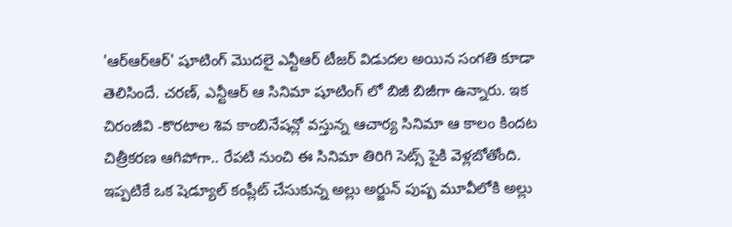'ఆర్ఆర్ఆర్' షూటింగ్ మొదలై ఎన్టీఆర్ టీజర్ విడుదల అయిన సంగతి కూడా తెలిసిందే. చరణ్, ఎన్టీఆర్ ఆ సినిమా షూటింగ్ లో బిజీ బిజీగా ఉన్నారు. ఇక చిరంజీవి -కొరటాల శివ కాంబినేషన్లో వస్తున్న ఆచార్య సినిమా ఆ కాలం కిందట చిత్రీకరణ ఆగిపోగా.. రేపటి నుంచి ఈ సినిమా తిరిగి సెట్స్ పైకి వెళ్లబోతోంది. ఇప్పటికే ఒక షెడ్యూల్ కంప్లీట్ చేసుకున్న అల్లు అర్జున్ పుష్ప మూవీలోకి అల్లు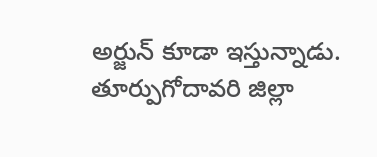అర్జున్ కూడా ఇస్తున్నాడు. తూర్పుగోదావరి జిల్లా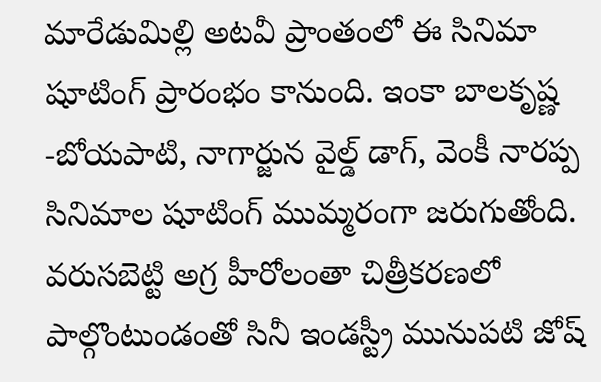మారేడుమిల్లి అటవీ ప్రాంతంలో ఈ సినిమా షూటింగ్ ప్రారంభం కానుంది. ఇంకా బాలకృష్ణ -బోయపాటి, నాగార్జున వైల్డ్ డాగ్, వెంకీ నారప్ప సినిమాల షూటింగ్ ముమ్మరంగా జరుగుతోంది. వరుసబెట్టి అగ్ర హీరోలంతా చిత్రీకరణలో పాల్గొంటుండంతో సినీ ఇండస్ట్రీ మునుపటి జోష్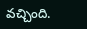వచ్చింది.